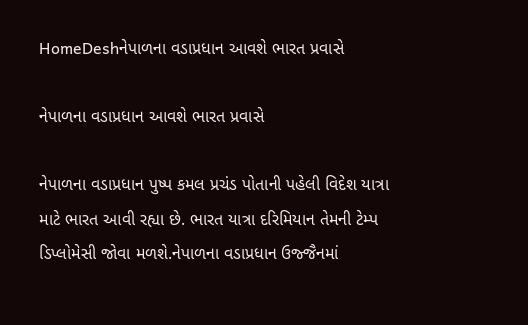HomeDeshનેપાળના વડાપ્રધાન આવશે ભારત પ્રવાસે

નેપાળના વડાપ્રધાન આવશે ભારત પ્રવાસે

નેપાળના વડાપ્રધાન પુષ્પ કમલ પ્રચંડ પોતાની પહેલી વિદેશ યાત્રા માટે ભારત આવી રહ્યા છે. ભારત યાત્રા દરિમિયાન તેમની ટેમ્પ ડિપ્લોમેસી જોવા મળશે.નેપાળના વડાપ્રધાન ઉજ્જૈનમાં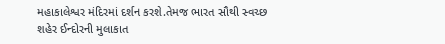મહાકાલેશ્વર મંદિરમાં દર્શન કરશે.તેમજ ભારત સૌથી સ્વચ્છ શહેર ઈન્દોરની મુલાકાત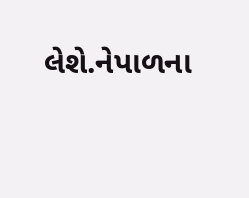લેશે.નેપાળના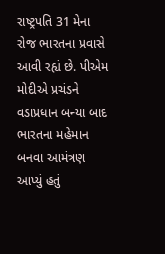રાષ્ટ્રપતિ 31 મેના રોજ ભારતના પ્રવાસે આવી રહ્યં છે. પીએમ મોદીએ પ્રચંડને વડાપ્રધાન બન્યા બાદ ભારતના મહેમાન બનવા આમંત્રણ આપ્યું હતું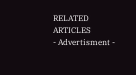RELATED ARTICLES
- Advertisment -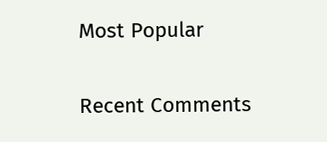Most Popular

Recent Comments